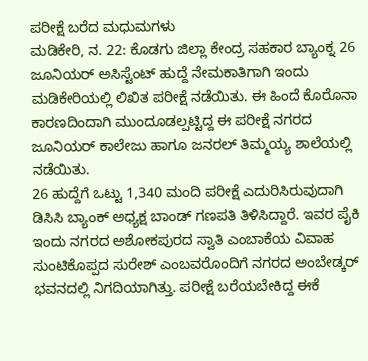ಪರೀಕ್ಷೆ ಬರೆದ ಮಧುಮಗಳು
ಮಡಿಕೇರಿ, ನ. 22: ಕೊಡಗು ಜಿಲ್ಲಾ ಕೇಂದ್ರ ಸಹಕಾರ ಬ್ಯಾಂಕ್ನ 26 ಜೂನಿಯರ್ ಅಸಿಸ್ಟೆಂಟ್ ಹುದ್ದೆ ನೇಮಕಾತಿಗಾಗಿ ಇಂದು ಮಡಿಕೇರಿಯಲ್ಲಿ ಲಿಖಿತ ಪರೀಕ್ಷೆ ನಡೆಯಿತು. ಈ ಹಿಂದೆ ಕೊರೊನಾ ಕಾರಣದಿಂದಾಗಿ ಮುಂದೂಡಲ್ಪಟ್ಟಿದ್ದ ಈ ಪರೀಕ್ಷೆ ನಗರದ ಜೂನಿಯರ್ ಕಾಲೇಜು ಹಾಗೂ ಜನರಲ್ ತಿಮ್ಮಯ್ಯ ಶಾಲೆಯಲ್ಲಿ ನಡೆಯಿತು.
26 ಹುದ್ದೆಗೆ ಒಟ್ಟು 1,340 ಮಂದಿ ಪರೀಕ್ಷೆ ಎದುರಿಸಿರುವುದಾಗಿ ಡಿಸಿಸಿ ಬ್ಯಾಂಕ್ ಅಧ್ಯಕ್ಷ ಬಾಂಡ್ ಗಣಪತಿ ತಿಳಿಸಿದ್ದಾರೆ. ಇವರ ಪೈಕಿ ಇಂದು ನಗರದ ಅಶೋಕಪುರದ ಸ್ವಾತಿ ಎಂಬಾಕೆಯ ವಿವಾಹ ಸುಂಟಿಕೊಪ್ಪದ ಸುರೇಶ್ ಎಂಬವರೊಂದಿಗೆ ನಗರದ ಅಂಬೇಡ್ಕರ್ ಭವನದಲ್ಲಿ ನಿಗದಿಯಾಗಿತ್ತು. ಪರೀಕ್ಷೆ ಬರೆಯಬೇಕಿದ್ದ ಈಕೆ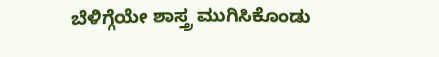ಬೆಳಿಗ್ಗೆಯೇ ಶಾಸ್ತ್ರ ಮುಗಿಸಿಕೊಂಡು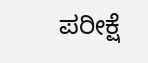ಪರೀಕ್ಷೆ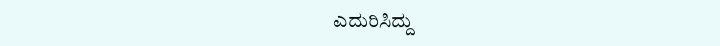ಎದುರಿಸಿದ್ದು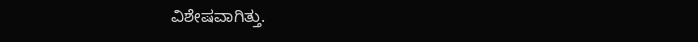ವಿಶೇಷವಾಗಿತ್ತು.